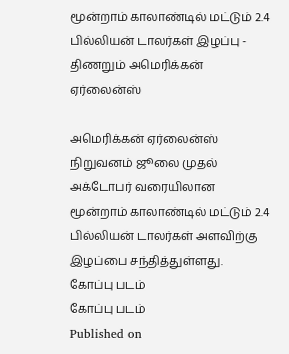மூன்றாம் காலாண்டில் மட்டும் 2.4 பில்லியன் டாலர்கள் இழப்பு - திணறும் அமெரிக்கன் ஏர்லைன்ஸ்

அமெரிக்கன் ஏர்லைன்ஸ் நிறுவனம் ஜூலை முதல் அக்டோபர் வரையிலான மூன்றாம் காலாண்டில் மட்டும் 2.4 பில்லியன் டாலர்கள் அளவிற்கு இழப்பை சந்தித்துள்ளது.
கோப்பு படம்
கோப்பு படம்
Published on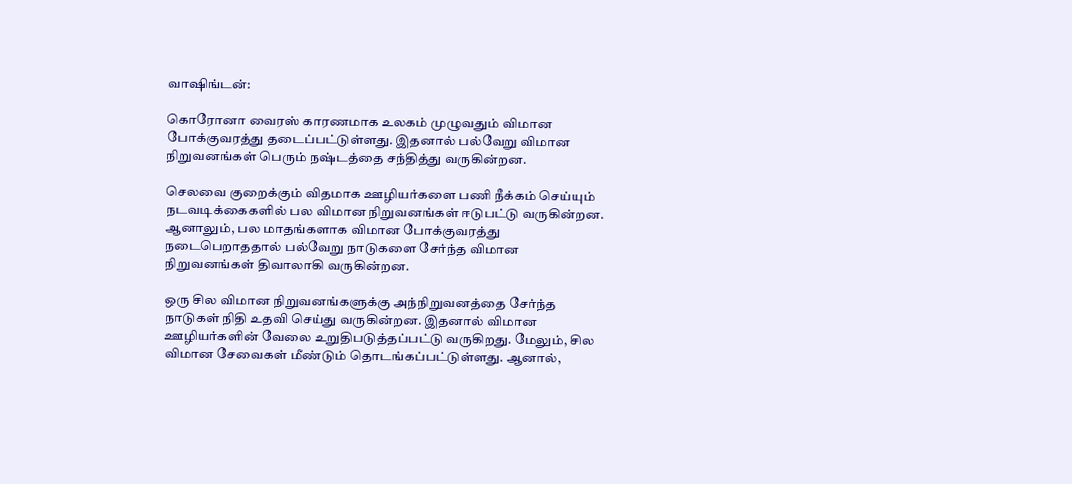வாஷிங்டன்:

கொரோனா வைரஸ் காரணமாக உலகம் முழுவதும் விமான போக்குவரத்து தடைப்பட்டுள்ளது. இதனால் பல்வேறு விமான நிறுவனங்கள் பெரும் நஷ்டத்தை சந்தித்து வருகின்றன.

செலவை குறைக்கும் விதமாக ஊழியர்களை பணி நீக்கம் செய்யும் நடவடிக்கைகளில் பல விமான நிறுவனங்கள் ஈடுபட்டு வருகின்றன. ஆனாலும், பல மாதங்களாக விமான போக்குவரத்து நடைபெறாததால் பல்வேறு நாடுகளை சேர்ந்த விமான நிறுவனங்கள் திவாலாகி வருகின்றன.

ஒரு சில விமான நிறுவனங்களுக்கு அந்நிறுவனத்தை சேர்ந்த நாடுகள் நிதி உதவி செய்து வருகின்றன. இதனால் விமான ஊழியர்களின் வேலை உறுதிபடுத்தப்பட்டு வருகிறது. மேலும், சில விமான சேவைகள் மீண்டும் தொடங்கப்பட்டுள்ளது. ஆனால்,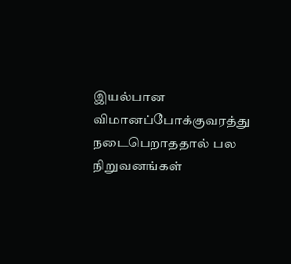இயல்பான விமானப்போக்குவரத்து நடைபெறாததால் பல நிறுவனங்கள்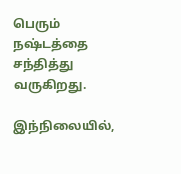பெரும் நஷ்டத்தை சந்தித்து வருகிறது.

இந்நிலையில்,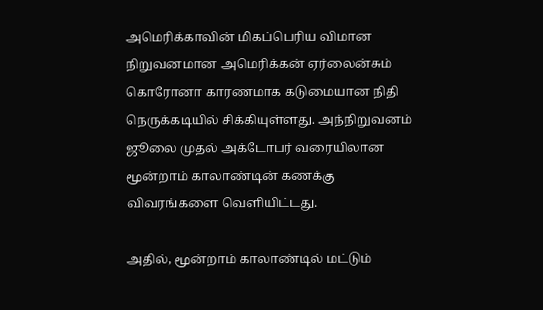அமெரிக்காவின் மிகப்பெரிய விமான நிறுவனமான அமெரிக்கன் ஏர்லைன்சும் கொரோனா காரணமாக கடுமையான நிதி நெருக்கடியில் சிக்கியுள்ளது. அந்நிறுவனம் ஜூலை முதல் அக்டோபர் வரையிலான மூன்றாம் காலாண்டின் கணக்கு விவரங்களை வெளியிட்டது.

அதில், மூன்றாம் காலாண்டில் மட்டும்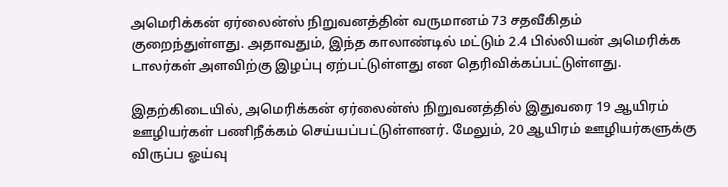அமெரிக்கன் ஏர்லைன்ஸ் நிறுவனத்தின் வருமானம் 73 சதவீகிதம் குறைந்துள்ளது. அதாவதும், இந்த காலாண்டில் மட்டும் 2.4 பில்லியன் அமெரிக்க டாலர்கள் அளவிற்கு இழப்பு ஏற்பட்டுள்ளது என தெரிவிக்கப்பட்டுள்ளது.

இதற்கிடையில், அமெரிக்கன் ஏர்லைன்ஸ் நிறுவனத்தில் இதுவரை 19 ஆயிரம் ஊழியர்கள் பணிநீக்கம் செய்யப்பட்டுள்ளனர். மேலும், 20 ஆயிரம் ஊழியர்களுக்கு விருப்ப ஓய்வு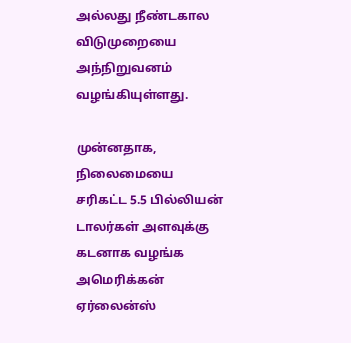அல்லது நீண்டகால விடுமுறையை அந்நிறுவனம் வழங்கியுள்ளது.

முன்னதாக, நிலைமையை சரிகட்ட 5.5 பில்லியன் டாலர்கள் அளவுக்கு கடனாக வழங்க அமெரிக்கன் ஏர்லைன்ஸ்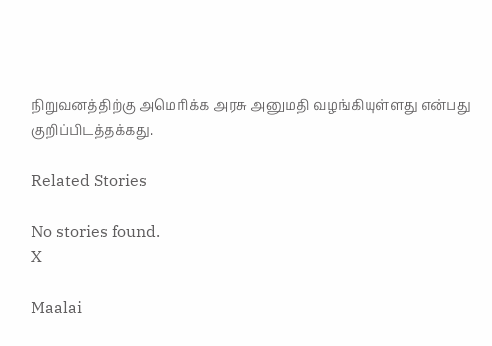நிறுவனத்திற்கு அமெரிக்க அரசு அனுமதி வழங்கியுள்ளது என்பது குறிப்பிடத்தக்கது.

Related Stories

No stories found.
X

Maalai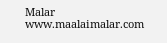Malar
www.maalaimalar.com